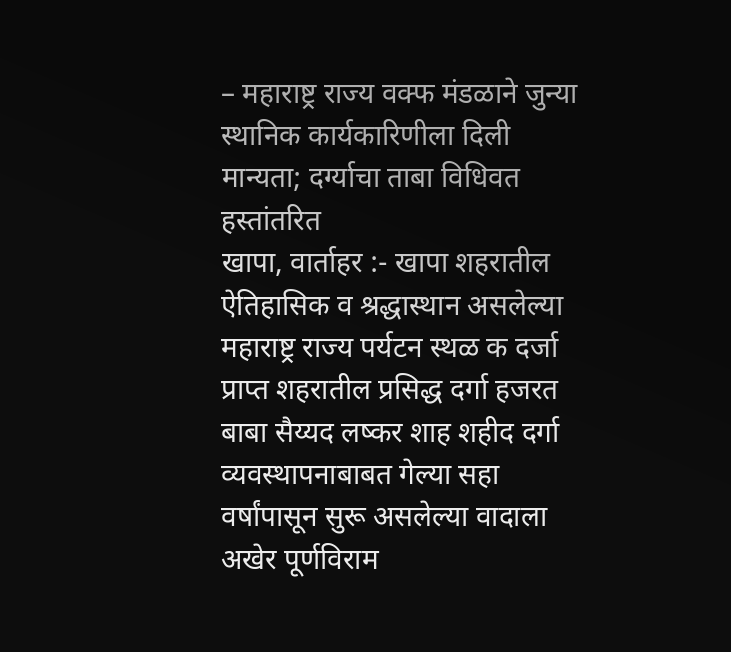– महाराष्ट्र राज्य वक्फ मंडळाने जुन्या स्थानिक कार्यकारिणीला दिली मान्यता; दर्ग्याचा ताबा विधिवत हस्तांतरित
खापा, वार्ताहर :- खापा शहरातील ऐतिहासिक व श्रद्धास्थान असलेल्या महाराष्ट्र राज्य पर्यटन स्थळ क दर्जा प्राप्त शहरातील प्रसिद्ध दर्गा हजरत बाबा सैय्यद लष्कर शाह शहीद दर्गा व्यवस्थापनाबाबत गेल्या सहा वर्षांपासून सुरू असलेल्या वादाला अखेर पूर्णविराम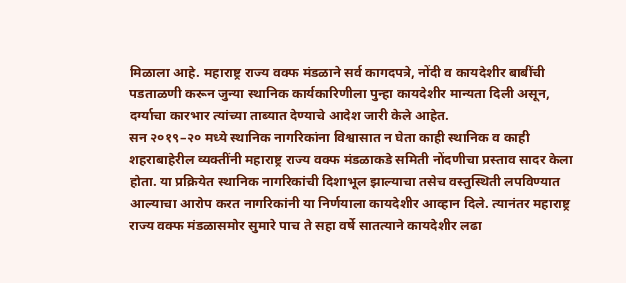मिळाला आहे. महाराष्ट्र राज्य वक्फ मंडळाने सर्व कागदपत्रे, नोंदी व कायदेशीर बाबींची पडताळणी करून जुन्या स्थानिक कार्यकारिणीला पुन्हा कायदेशीर मान्यता दिली असून, दर्ग्याचा कारभार त्यांच्या ताब्यात देण्याचे आदेश जारी केले आहेत.
सन २०१९–२० मध्ये स्थानिक नागरिकांना विश्वासात न घेता काही स्थानिक व काही शहराबाहेरील व्यक्तींनी महाराष्ट्र राज्य वक्फ मंडळाकडे समिती नोंदणीचा प्रस्ताव सादर केला होता. या प्रक्रियेत स्थानिक नागरिकांची दिशाभूल झाल्याचा तसेच वस्तुस्थिती लपविण्यात आल्याचा आरोप करत नागरिकांनी या निर्णयाला कायदेशीर आव्हान दिले. त्यानंतर महाराष्ट्र राज्य वक्फ मंडळासमोर सुमारे पाच ते सहा वर्षे सातत्याने कायदेशीर लढा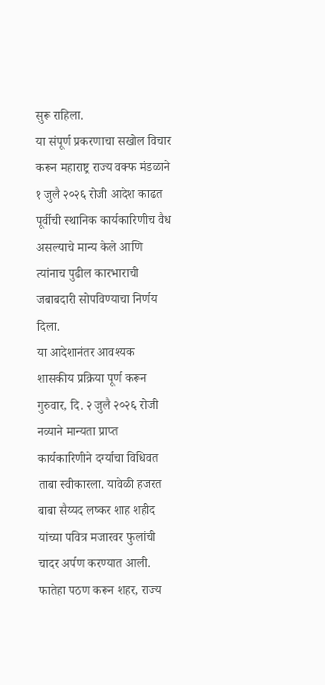सुरू राहिला.
या संपूर्ण प्रकरणाचा सखोल विचार करून महाराष्ट्र राज्य वक्फ मंडळाने १ जुलै २०२६ रोजी आदेश काढत पूर्वीची स्थानिक कार्यकारिणीच वैध असल्याचे मान्य केले आणि त्यांनाच पुढील कारभाराची जबाबदारी सोपविण्याचा निर्णय दिला.
या आदेशानंतर आवश्यक शासकीय प्रक्रिया पूर्ण करून गुरुवार, दि. २ जुलै २०२६ रोजी नव्याने मान्यता प्राप्त कार्यकारिणीने दर्ग्याचा विधिवत ताबा स्वीकारला. यावेळी हजरत बाबा सैय्यद लष्कर शाह शहीद यांच्या पवित्र मजारवर फुलांची चादर अर्पण करण्यात आली. फातेहा पठण करून शहर, राज्य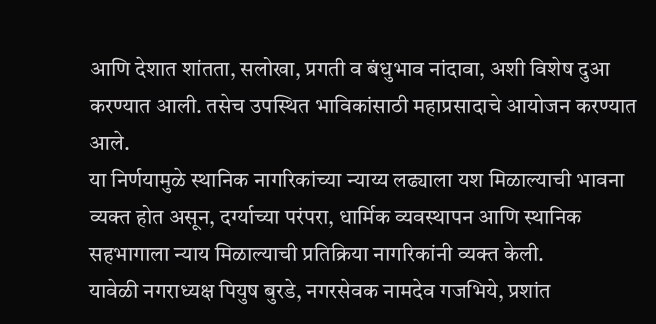आणि देशात शांतता, सलोखा, प्रगती व बंधुभाव नांदावा, अशी विशेष दुआ करण्यात आली. तसेच उपस्थित भाविकांसाठी महाप्रसादाचे आयोजन करण्यात आले.
या निर्णयामुळे स्थानिक नागरिकांच्या न्याय्य लढ्याला यश मिळाल्याची भावना व्यक्त होत असून, दर्ग्याच्या परंपरा, धार्मिक व्यवस्थापन आणि स्थानिक सहभागाला न्याय मिळाल्याची प्रतिक्रिया नागरिकांनी व्यक्त केली.
यावेळी नगराध्यक्ष पियुष बुरडे, नगरसेवक नामदेव गजभिये, प्रशांत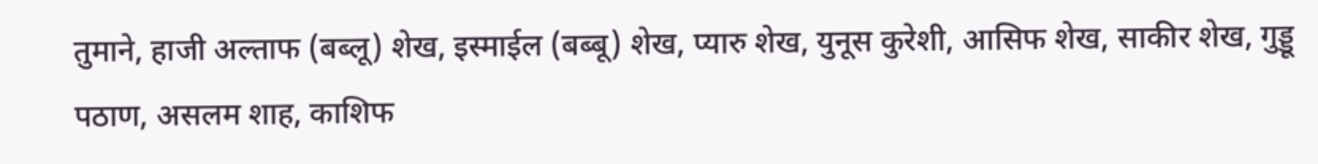तुमाने, हाजी अल्ताफ (बब्लू) शेख, इस्माईल (बब्बू) शेख, प्यारु शेख, युनूस कुरेशी, आसिफ शेख, साकीर शेख, गुड्डू पठाण, असलम शाह, काशिफ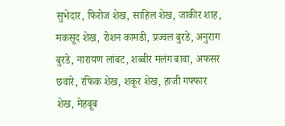सुभेदार, फिरोज शेख, साहिल शेख, जाकीर शाह, मकसूद शेख, रोशन कामडी, प्रज्वल बुरडे, अनुराग बुरडे, नारायण लांबट, शब्बीर मलंग बावा, अफसर छवारे, रफिक शेख, शकूर शेख, हाजी गफ्फार शेख, मेहबूब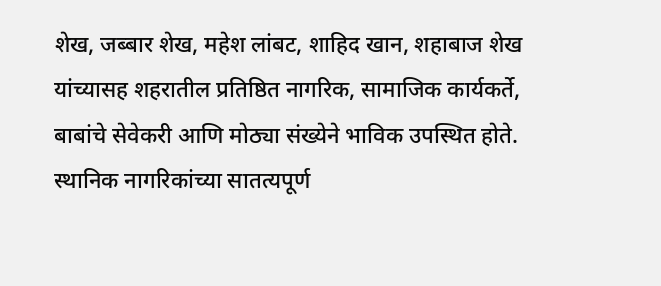शेख, जब्बार शेख, महेश लांबट, शाहिद खान, शहाबाज शेख यांच्यासह शहरातील प्रतिष्ठित नागरिक, सामाजिक कार्यकर्ते, बाबांचे सेवेकरी आणि मोठ्या संख्येने भाविक उपस्थित होते.
स्थानिक नागरिकांच्या सातत्यपूर्ण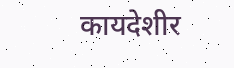कायदेशीर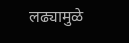लढ्यामुळे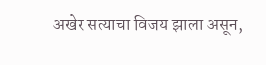अखेर सत्याचा विजय झाला असून,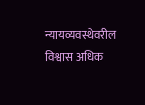न्यायव्यवस्थेवरील विश्वास अधिक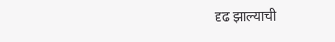दृढ झाल्याची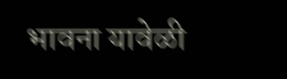भावना यावेळी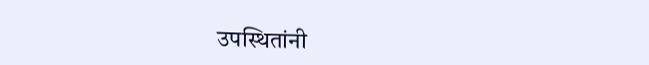उपस्थितांनी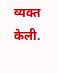व्यक्त केली.